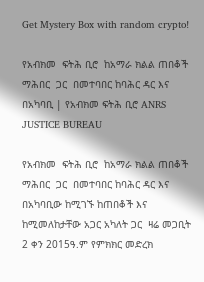Get Mystery Box with random crypto!

የአብክመ  ፍትሕ ቢሮ  ከአማራ ክልል ጠበቆች ማሕበር  ጋር  በመተባበር ከባሕር ዳር እና በአካባቢ | የአብክመ ፍትሕ ቢሮ ANRS JUSTICE BUREAU

የአብክመ  ፍትሕ ቢሮ  ከአማራ ክልል ጠበቆች ማሕበር  ጋር  በመተባበር ከባሕር ዳር እና በአካባቢው ከሚገኙ ከጠበቆች እና ከሚመለከታቸው አጋር አካለት ጋር  ዛሬ መጋቢት 2 ቀን 2015ዓ.ም የምክክር መድረክ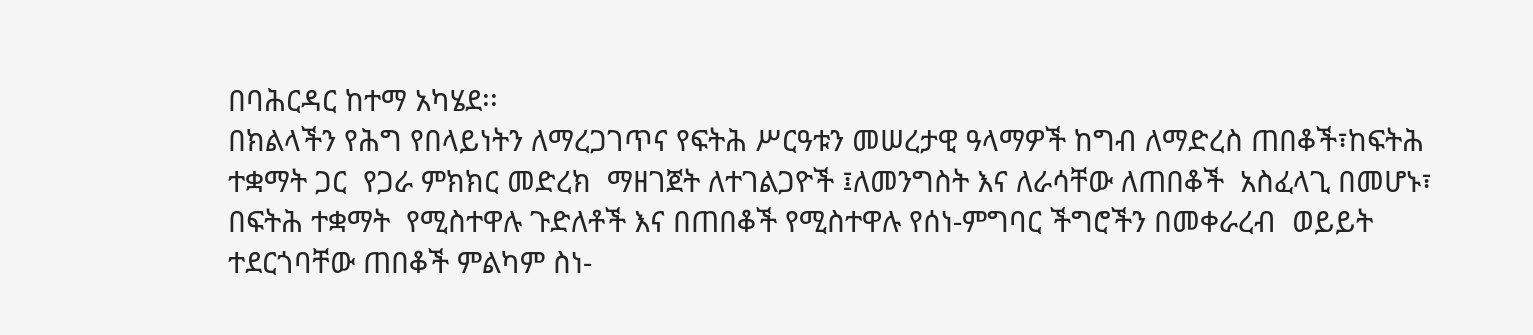በባሕርዳር ከተማ አካሄደ፡፡
በክልላችን የሕግ የበላይነትን ለማረጋገጥና የፍትሕ ሥርዓቱን መሠረታዊ ዓላማዎች ከግብ ለማድረስ ጠበቆች፣ከፍትሕ ተቋማት ጋር  የጋራ ምክክር መድረክ  ማዘገጀት ለተገልጋዮች ፤ለመንግስት እና ለራሳቸው ለጠበቆች  አስፈላጊ በመሆኑ፣  በፍትሕ ተቋማት  የሚስተዋሉ ጉድለቶች እና በጠበቆች የሚስተዋሉ የሰነ-ምግባር ችግሮችን በመቀራረብ  ወይይት ተደርጎባቸው ጠበቆች ምልካም ስነ-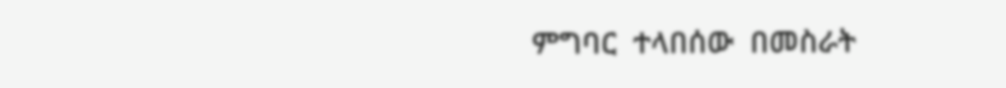ምግባር  ተላበሰው  በመስራት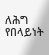ለሕግ የበላይነት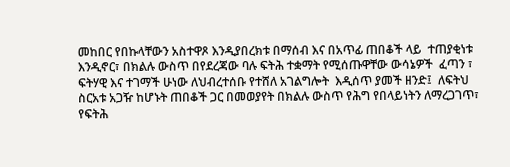መከበር የበኩላቸውን አስተዋጾ እንዲያበረክቱ በማሰብ እና በአጥፊ ጠበቆች ላይ  ተጠያቂነቱ እንዲኖር፣ በክልሉ ውስጥ በየደረጃው ባሉ ፍትሕ ተቋማት የሚሰጡዋቸው ውሳኔዎች  ፈጣን ፣ ፍትሃዊ እና ተገማች ሁነው ለህብረተሰቡ የተሸለ አገልግሎት  እዲሰጥ ያመች ዘንድ፤  ለፍትህ ስርአቱ አጋዥ ከሆኑት ጠበቆች ጋር በመወያየት በክልሉ ውስጥ የሕግ የበላይነትን ለማረጋገጥ፣  የፍትሕ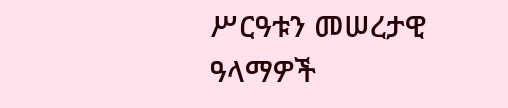ሥርዓቱን መሠረታዊ ዓላማዎች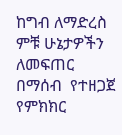ከግብ ለማድረስ  ምቹ ሁኔታዎችን ለመፍጠር በማሰብ  የተዘጋጀ  የምክክር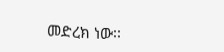መድረክ ነው፡፡